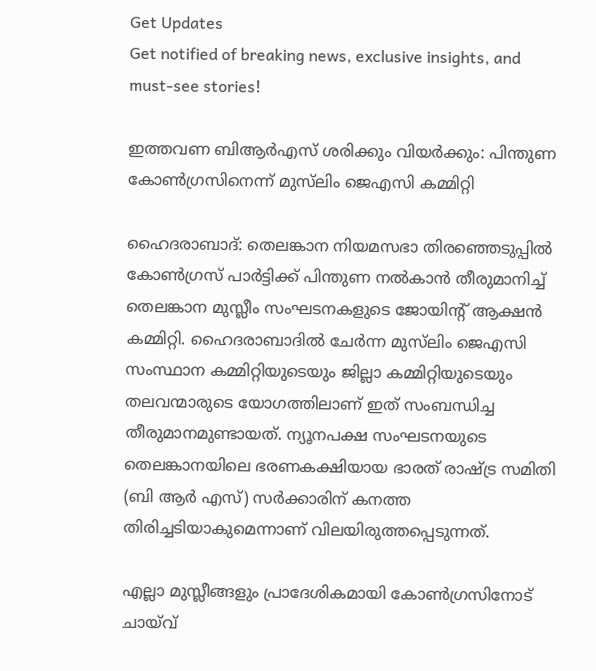Get Updates
Get notified of breaking news, exclusive insights, and must-see stories!

ഇത്തവണ ബിആർഎസ് ശരിക്കും വിയർക്കും: പിന്തുണ കോണ്‍ഗ്രസിനെന്ന് മുസ്‌ലിം ജെഎസി കമ്മിറ്റി

ഹൈദരാബാദ്: തെലങ്കാന നിയമസഭാ തിരഞ്ഞെടുപ്പിൽ കോൺഗ്രസ് പാർട്ടിക്ക് പിന്തുണ നൽകാൻ തീരുമാനിച്ച് തെലങ്കാന മുസ്ലീം സംഘടനകളുടെ ജോയിന്റ് ആക്ഷൻ കമ്മിറ്റി. ഹൈദരാബാദിൽ ചേർന്ന മുസ്‌ലിം ജെഎസി സംസ്ഥാന കമ്മിറ്റിയുടെയും ജില്ലാ കമ്മിറ്റിയുടെയും തലവന്മാരുടെ യോഗത്തിലാണ് ഇത് സംബന്ധിച്ച തീരുമാനമുണ്ടായത്. ന്യൂനപക്ഷ സംഘടനയുടെ തെലങ്കാനയിലെ ഭരണകക്ഷിയായ ഭാരത് രാഷ്ട്ര സമിതി (ബി ആർ എസ്) സർക്കാരിന് കനത്ത തിരിച്ചടിയാകുമെന്നാണ് വിലയിരുത്തപ്പെടുന്നത്.

എല്ലാ മുസ്ലീങ്ങളും പ്രാദേശികമായി കോൺഗ്രസിനോട് ചായ്‌വ്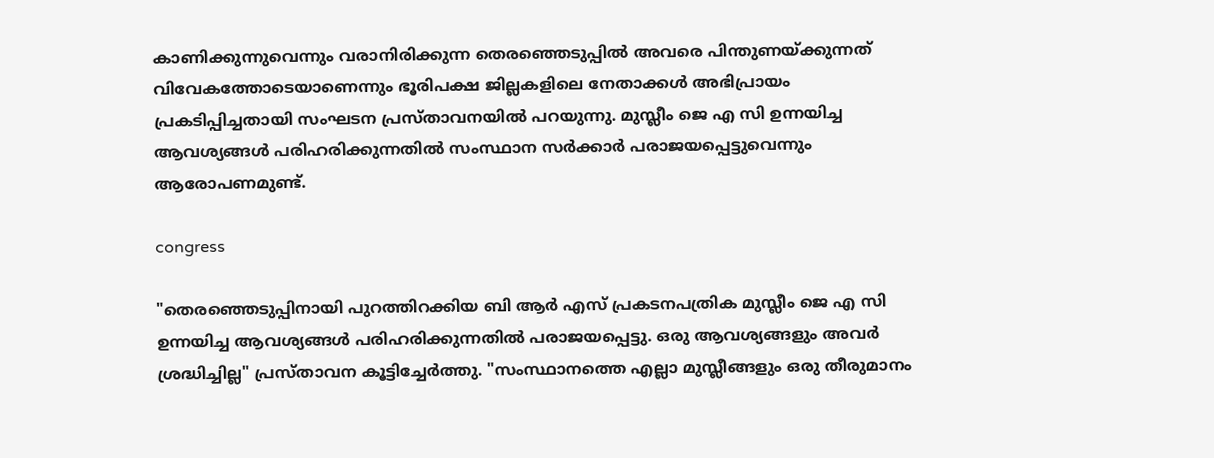കാണിക്കുന്നുവെന്നും വരാനിരിക്കുന്ന തെരഞ്ഞെടുപ്പിൽ അവരെ പിന്തുണയ്ക്കുന്നത് വിവേകത്തോടെയാണെന്നും ഭൂരിപക്ഷ ജില്ലകളിലെ നേതാക്കൾ അഭിപ്രായം പ്രകടിപ്പിച്ചതായി സംഘടന പ്രസ്താവനയിൽ പറയുന്നു. മുസ്ലീം ജെ എ സി ഉന്നയിച്ച ആവശ്യങ്ങൾ പരിഹരിക്കുന്നതിൽ സംസ്ഥാന സർക്കാർ പരാജയപ്പെട്ടുവെന്നും ആരോപണമുണ്ട്.

congress

"തെരഞ്ഞെടുപ്പിനായി പുറത്തിറക്കിയ ബി ആർ എസ് പ്രകടനപത്രിക മുസ്ലീം ജെ എ സി ഉന്നയിച്ച ആവശ്യങ്ങൾ പരിഹരിക്കുന്നതിൽ പരാജയപ്പെട്ടു. ഒരു ആവശ്യങ്ങളും അവർ ശ്രദ്ധിച്ചില്ല" പ്രസ്താവന കൂട്ടിച്ചേർത്തു. "സംസ്ഥാനത്തെ എല്ലാ മുസ്ലീങ്ങളും ഒരു തീരുമാനം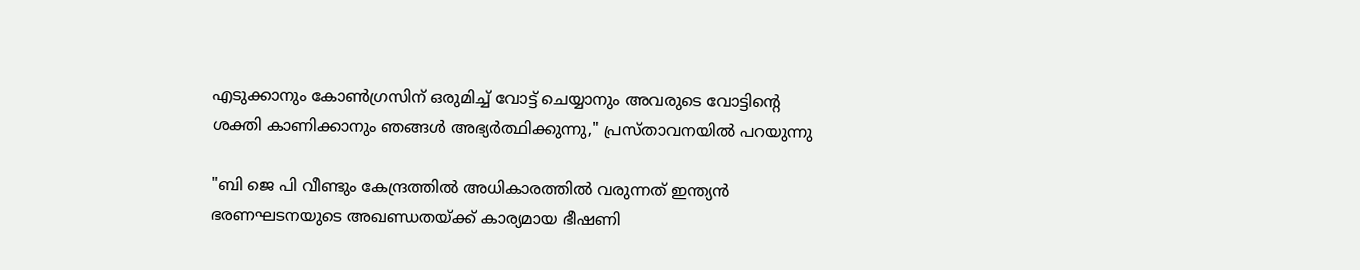എടുക്കാനും കോൺഗ്രസിന് ഒരുമിച്ച് വോട്ട് ചെയ്യാനും അവരുടെ വോട്ടിന്റെ ശക്തി കാണിക്കാനും ഞങ്ങൾ അഭ്യർത്ഥിക്കുന്നു," പ്രസ്താവനയിൽ പറയുന്നു

"ബി ജെ പി വീണ്ടും കേന്ദ്രത്തില്‍ അധികാരത്തില്‍ വരുന്നത് ഇന്ത്യൻ ഭരണഘടനയുടെ അഖണ്ഡതയ്ക്ക് കാര്യമായ ഭീഷണി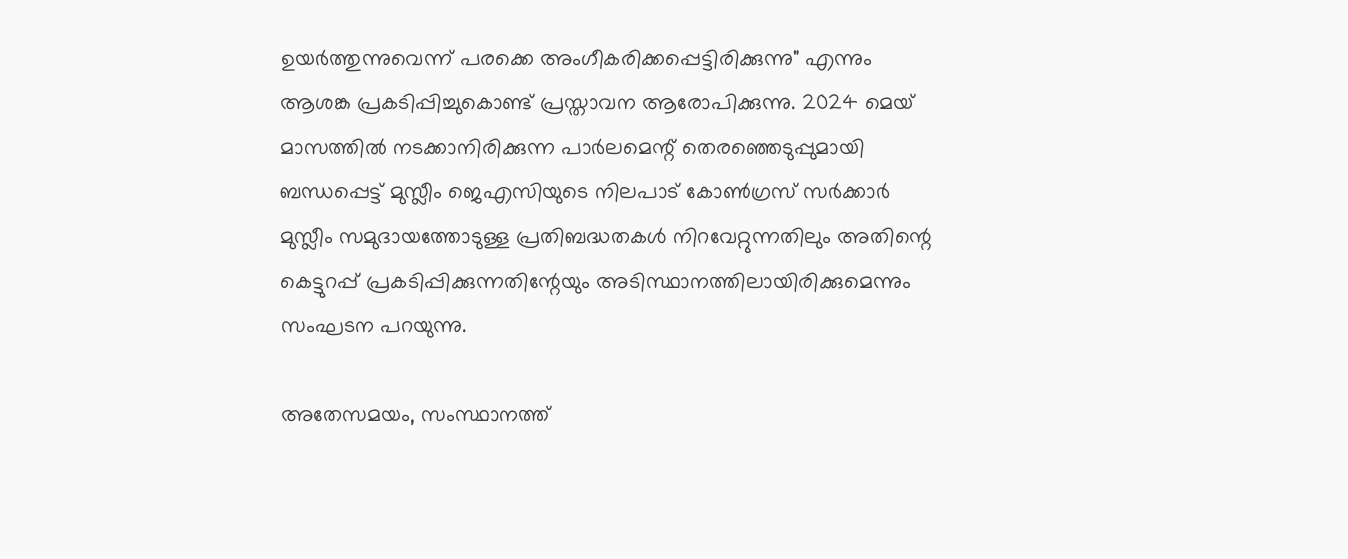ഉയർത്തുന്നുവെന്ന് പരക്കെ അംഗീകരിക്കപ്പെട്ടിരിക്കുന്നു" എന്നും ആശങ്ക പ്രകടിപ്പിച്ചുകൊണ്ട് പ്രസ്താവന ആരോപിക്കുന്നു. 2024 മെയ് മാസത്തിൽ നടക്കാനിരിക്കുന്ന പാർലമെന്റ് തെരഞ്ഞെടുപ്പുമായി ബന്ധപ്പെട്ട് മുസ്ലീം ജെഎസിയുടെ നിലപാട് കോൺഗ്രസ് സർക്കാർ മുസ്ലീം സമുദായത്തോടുള്ള പ്രതിബദ്ധതകൾ നിറവേറ്റുന്നതിലും അതിന്റെ കെട്ടുറപ്പ് പ്രകടിപ്പിക്കുന്നതിന്റേയും അടിസ്ഥാനത്തിലായിരിക്കുമെന്നും സംഘടന പറയുന്നു.

അതേസമയം, സംസ്ഥാനത്ത്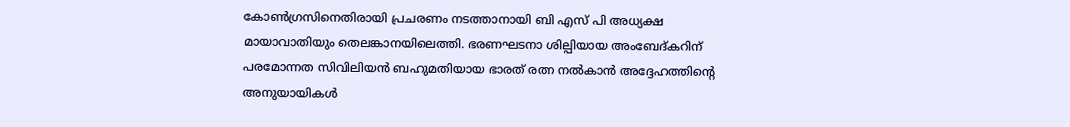കോണ്‍ഗ്രസിനെതിരായി പ്രചരണം നടത്താനായി ബി എസ് പി അധ്യക്ഷ മായാവാതിയും തെലങ്കാനയിലെത്തി. ഭരണഘടനാ ശില്പിയായ അംബേദ്കറിന് പരമോന്നത സിവിലിയൻ ബഹുമതിയായ ഭാരത് രത്ന നല്‍കാന്‍ അദ്ദേഹത്തിന്റെ അനുയായികള്‍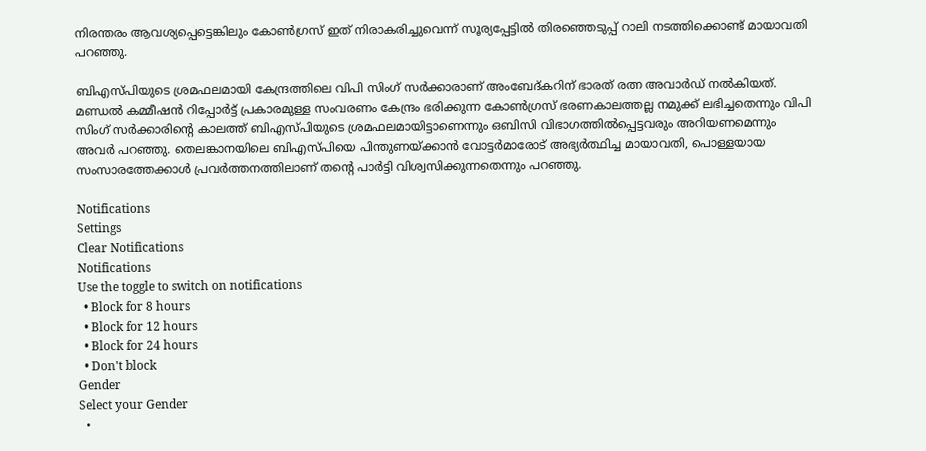നിരന്തരം ആവശ്യപ്പെട്ടെങ്കിലും കോണ്‍ഗ്രസ് ഇത് നിരാകരിച്ചുവെന്ന് സൂര്യപ്പേട്ടില്‍ തിരഞ്ഞെടുപ്പ് റാലി നടത്തിക്കൊണ്ട് മായാവതി പറഞ്ഞു.

ബിഎസ്പിയുടെ ശ്രമഫലമായി കേന്ദ്രത്തിലെ വിപി സിംഗ് സർക്കാരാണ് അംബേദ്കറിന് ഭാരത് രത്ന അവാർഡ് നല്‍കിയത്. മണ്ഡൽ കമ്മീഷൻ റിപ്പോർട്ട് പ്രകാരമുള്ള സംവരണം കേന്ദ്രം ഭരിക്കുന്ന കോൺഗ്രസ് ഭരണകാലത്തല്ല നമുക്ക് ലഭിച്ചതെന്നും വിപി സിംഗ് സർക്കാരിന്റെ കാലത്ത് ബിഎസ്പിയുടെ ശ്രമഫലമായിട്ടാണെന്നും ഒബിസി വിഭാഗത്തിൽപ്പെട്ടവരും അറിയണമെന്നും അവർ പറഞ്ഞു. തെലങ്കാനയിലെ ബിഎസ്പിയെ പിന്തുണയ്ക്കാൻ വോട്ടർമാരോട് അഭ്യർത്ഥിച്ച മായാവതി, പൊള്ളയായ സംസാരത്തേക്കാൾ പ്രവർത്തനത്തിലാണ് തന്റെ പാർട്ടി വിശ്വസിക്കുന്നതെന്നും പറഞ്ഞു.

Notifications
Settings
Clear Notifications
Notifications
Use the toggle to switch on notifications
  • Block for 8 hours
  • Block for 12 hours
  • Block for 24 hours
  • Don't block
Gender
Select your Gender
  •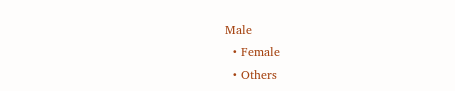Male
  • Female
  • Others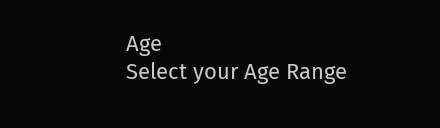Age
Select your Age Range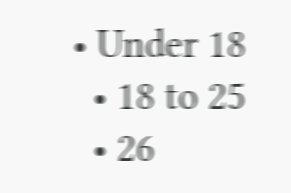• Under 18
  • 18 to 25
  • 26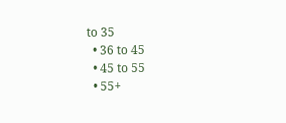to 35
  • 36 to 45
  • 45 to 55
  • 55+